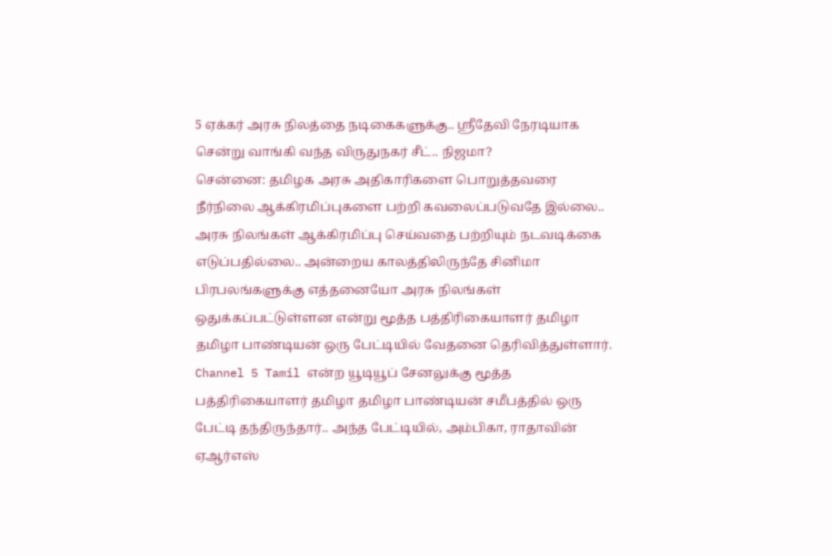5 ஏக்கர் அரசு நிலத்தை நடிகைகளுக்கு.. ஸ்ரீதேவி நேரடியாக சென்று வாங்கி வந்த விருதுநகர் சீட்.. நிஜமா?
சென்னை: தமிழக அரசு அதிகாரிகளை பொறுத்தவரை நீர்நிலை ஆக்கிரமிப்புகளை பற்றி கவலைப்படுவதே இல்லை.. அரசு நிலங்கள் ஆக்கிரமிப்பு செய்வதை பற்றியும் நடவடிக்கை எடுப்பதில்லை.. அன்றைய காலத்திலிருந்தே சினிமா பிரபலங்களுக்கு எத்தனையோ அரசு நிலங்கள் ஒதுக்கப்பட்டுள்ளன என்று மூத்த பத்திரிகையாளர் தமிழா தமிழா பாண்டியன் ஒரு பேட்டியில் வேதனை தெரிவித்துள்ளார்.
Channel 5 Tamil என்ற யூடியூப் சேனலுக்கு மூத்த பத்திரிகையாளர் தமிழா தமிழா பாண்டியன் சமீபத்தில் ஒரு பேட்டி தந்திருந்தார்.. அந்த பேட்டியில், அம்பிகா, ராதாவின் ஏஆர்எஸ்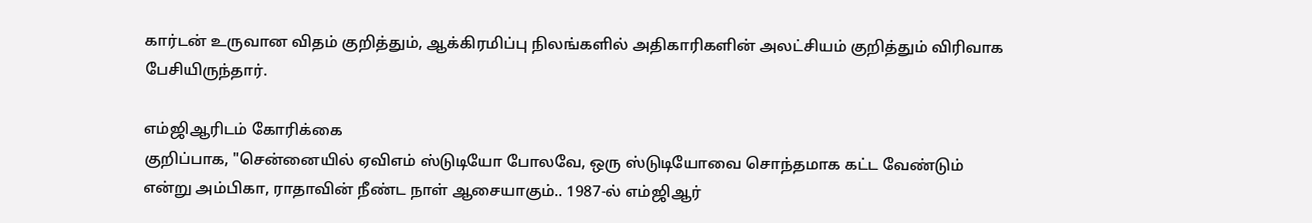கார்டன் உருவான விதம் குறித்தும், ஆக்கிரமிப்பு நிலங்களில் அதிகாரிகளின் அலட்சியம் குறித்தும் விரிவாக பேசியிருந்தார்.

எம்ஜிஆரிடம் கோரிக்கை
குறிப்பாக, "சென்னையில் ஏவிஎம் ஸ்டுடியோ போலவே, ஒரு ஸ்டுடியோவை சொந்தமாக கட்ட வேண்டும் என்று அம்பிகா, ராதாவின் நீண்ட நாள் ஆசையாகும்.. 1987-ல் எம்ஜிஆர்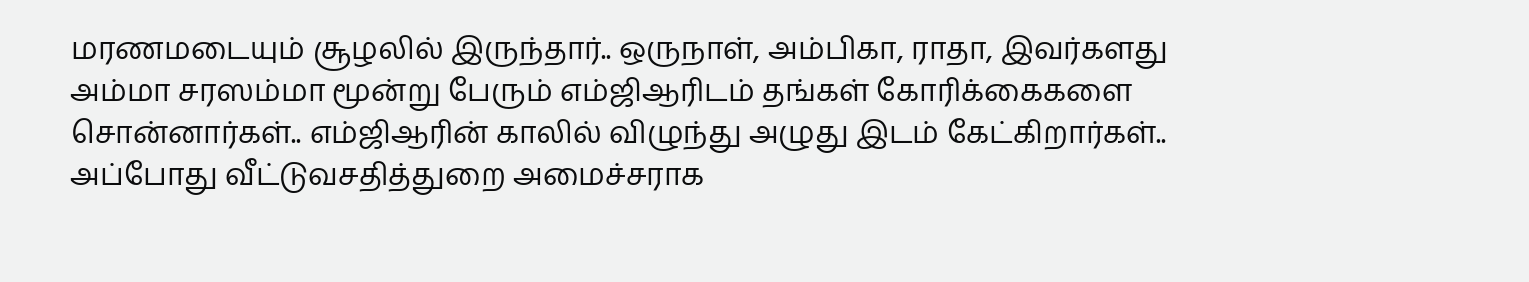மரணமடையும் சூழலில் இருந்தார்.. ஒருநாள், அம்பிகா, ராதா, இவர்களது அம்மா சரஸம்மா மூன்று பேரும் எம்ஜிஆரிடம் தங்கள் கோரிக்கைகளை சொன்னார்கள்.. எம்ஜிஆரின் காலில் விழுந்து அழுது இடம் கேட்கிறார்கள்..
அப்போது வீட்டுவசதித்துறை அமைச்சராக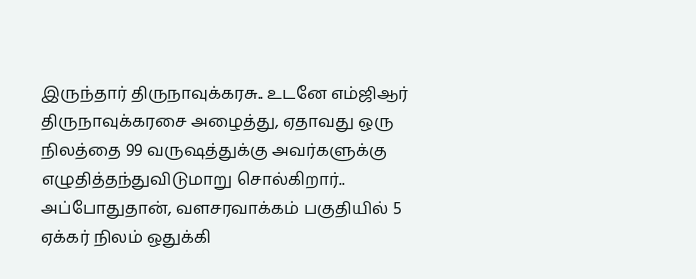இருந்தார் திருநாவுக்கரசு.. உடனே எம்ஜிஆர் திருநாவுக்கரசை அழைத்து, ஏதாவது ஒரு நிலத்தை 99 வருஷத்துக்கு அவர்களுக்கு எழுதித்தந்துவிடுமாறு சொல்கிறார்.. அப்போதுதான், வளசரவாக்கம் பகுதியில் 5 ஏக்கர் நிலம் ஒதுக்கி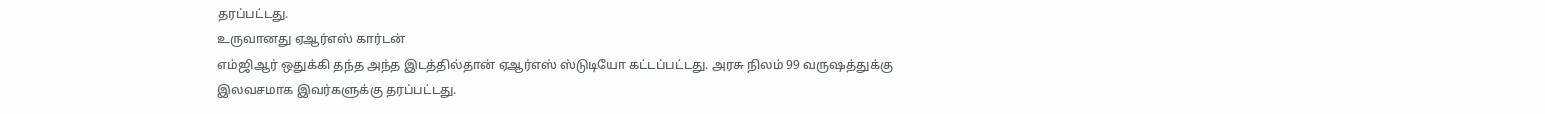தரப்பட்டது.
உருவானது ஏஆர்எஸ் கார்டன்
எம்ஜிஆர் ஒதுக்கி தந்த அந்த இடத்தில்தான் ஏஆர்எஸ் ஸ்டுடியோ கட்டப்பட்டது. அரசு நிலம் 99 வருஷத்துக்கு இலவசமாக இவர்களுக்கு தரப்பட்டது.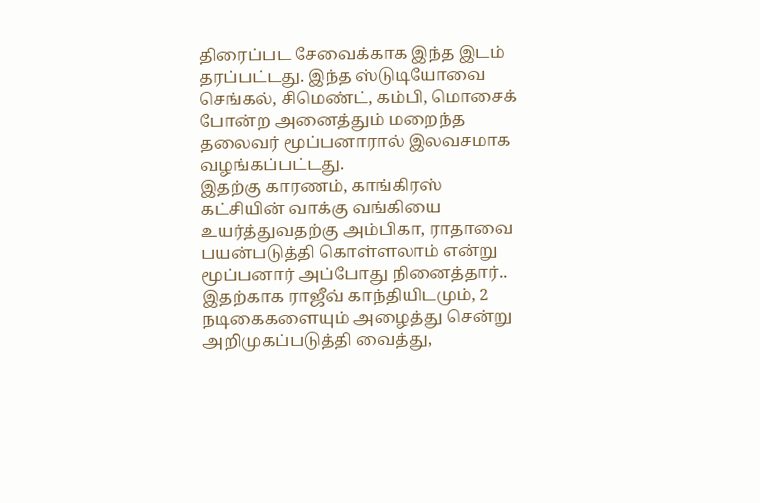திரைப்பட சேவைக்காக இந்த இடம் தரப்பட்டது. இந்த ஸ்டுடியோவை செங்கல், சிமெண்ட், கம்பி, மொசைக் போன்ற அனைத்தும் மறைந்த தலைவர் மூப்பனாரால் இலவசமாக வழங்கப்பட்டது.
இதற்கு காரணம், காங்கிரஸ் கட்சியின் வாக்கு வங்கியை உயர்த்துவதற்கு அம்பிகா, ராதாவை பயன்படுத்தி கொள்ளலாம் என்று மூப்பனார் அப்போது நினைத்தார்.. இதற்காக ராஜீவ் காந்தியிடமும், 2 நடிகைகளையும் அழைத்து சென்று அறிமுகப்படுத்தி வைத்து,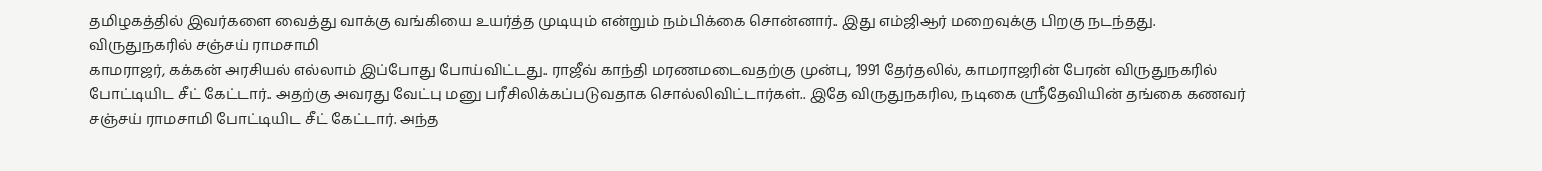தமிழகத்தில் இவர்களை வைத்து வாக்கு வங்கியை உயர்த்த முடியும் என்றும் நம்பிக்கை சொன்னார்.. இது எம்ஜிஆர் மறைவுக்கு பிறகு நடந்தது.
விருதுநகரில் சஞ்சய் ராமசாமி
காமராஜர், கக்கன் அரசியல் எல்லாம் இப்போது போய்விட்டது.. ராஜீவ் காந்தி மரணமடைவதற்கு முன்பு, 1991 தேர்தலில், காமராஜரின் பேரன் விருதுநகரில் போட்டியிட சீட் கேட்டார்.. அதற்கு அவரது வேட்பு மனு பரீசிலிக்கப்படுவதாக சொல்லிவிட்டார்கள்.. இதே விருதுநகரில, நடிகை ஸ்ரீதேவியின் தங்கை கணவர் சஞ்சய் ராமசாமி போட்டியிட சீட் கேட்டார். அந்த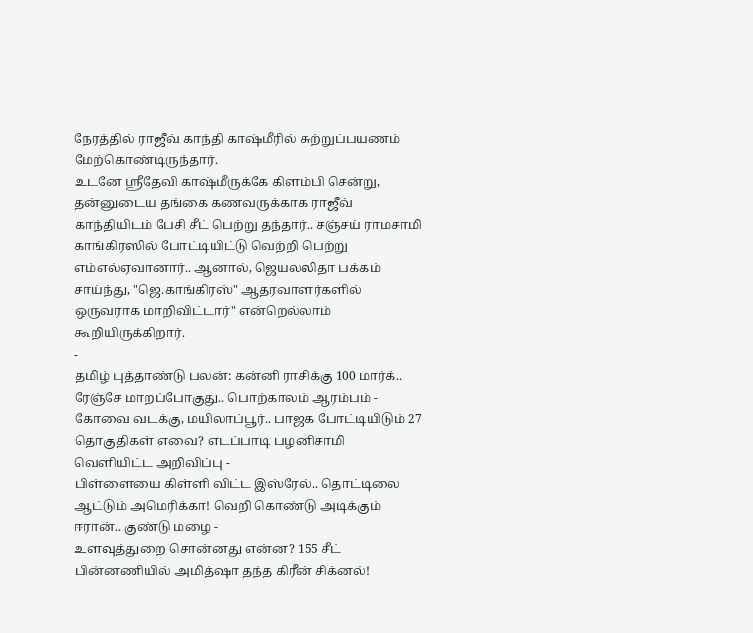நேரத்தில் ராஜீவ் காந்தி காஷ்மீரில் சுற்றுப்பயணம் மேற்கொண்டிருந்தார்.
உடனே ஸ்ரீதேவி காஷ்மீருக்கே கிளம்பி சென்று, தன்னுடைய தங்கை கணவருக்காக ராஜீவ் காந்தியிடம் பேசி சீட் பெற்று தந்தார்.. சஞ்சய் ராமசாமி காங்கிரஸில் போட்டியிட்டு வெற்றி பெற்று எம்எல்ஏவானார்.. ஆனால், ஜெயலலிதா பக்கம் சாய்ந்து, "ஜெ.காங்கிரஸ்" ஆதரவாளர்களில் ஒருவராக மாறிவிட்டார்" என்றெல்லாம் கூறியிருக்கிறார்.
-
தமிழ் புத்தாண்டு பலன்: கன்னி ராசிக்கு 100 மார்க்.. ரேஞ்சே மாறப்போகுது.. பொற்காலம் ஆரம்பம் -
கோவை வடக்கு, மயிலாப்பூர்.. பாஜக போட்டியிடும் 27 தொகுதிகள் எவை? எடப்பாடி பழனிசாமி வெளியிட்ட அறிவிப்பு -
பிள்ளையை கிள்ளி விட்ட இஸ்ரேல்.. தொட்டிலை ஆட்டும் அமெரிக்கா! வெறி கொண்டு அடிக்கும் ஈரான்.. குண்டு மழை -
உளவுத்துறை சொன்னது என்ன? 155 சீட் பின்னணியில் அமித்ஷா தந்த கிரீன் சிக்னல்!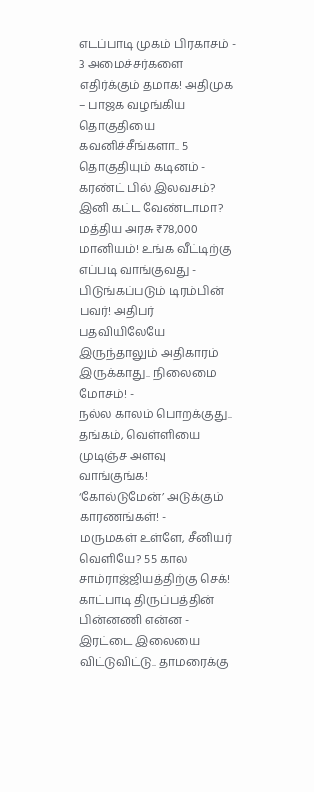எடப்பாடி முகம் பிரகாசம் -
3 அமைச்சர்களை எதிர்க்கும் தமாக! அதிமுக – பாஜக வழங்கிய தொகுதியை கவனிச்சீங்களா.. 5 தொகுதியும் கடினம் -
கரண்ட் பில் இலவசம்? இனி கட்ட வேண்டாமா? மத்திய அரசு ₹78,000 மானியம்! உங்க வீட்டிற்கு எப்படி வாங்குவது -
பிடுங்கப்படும் டிரம்பின் பவர்! அதிபர் பதவியிலேயே இருந்தாலும் அதிகாரம் இருக்காது.. நிலைமை மோசம்! -
நல்ல காலம் பொறக்குது.. தங்கம், வெள்ளியை முடிஞ்ச அளவு வாங்குங்க! ‘கோல்டுமேன்’ அடுக்கும் காரணங்கள்! -
மருமகள் உள்ளே, சீனியர் வெளியே? 55 கால சாம்ராஜ்ஜியத்திற்கு செக்! காட்பாடி திருப்பத்தின் பின்னணி என்ன -
இரட்டை இலையை விட்டுவிட்டு.. தாமரைக்கு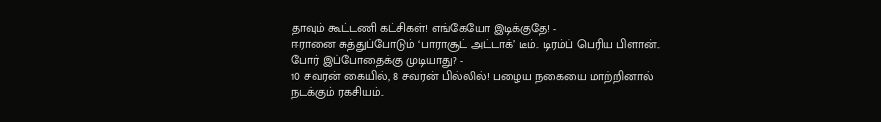தாவும் கூட்டணி கட்சிகள்! எங்கேயோ இடிக்குதே! -
ஈரானை சுத்துப்போடும் ‘பாராசூட் அட்டாக்’ டீம்.. டிரம்ப் பெரிய பிளான்.. போர் இப்போதைக்கு முடியாது? -
10 சவரன் கையில், 8 சவரன் பில்லில்! பழைய நகையை மாற்றினால் நடக்கும் ரகசியம்..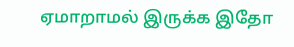ஏமாறாமல் இருக்க இதோ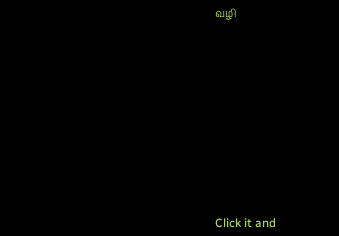வழி












Click it and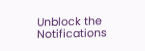Unblock the Notifications